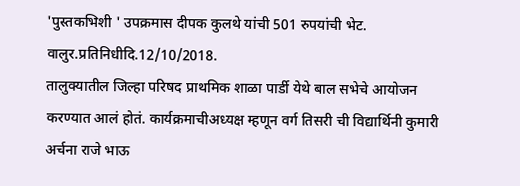'पुस्तकभिशी ' उपक्रमास दीपक कुलथे यांची 501 रुपयांची भेट.
वालुर.प्रतिनिधीदि.12/10/2018.
तालुक्यातील जिल्हा परिषद प्राथमिक शाळा पार्डी येथे बाल सभेचे आयोजन करण्यात आलं होतं. कार्यक्रमाचीअध्यक्ष म्हणून वर्ग तिसरी ची विद्यार्थिनी कुमारी अर्चना राजे भाऊ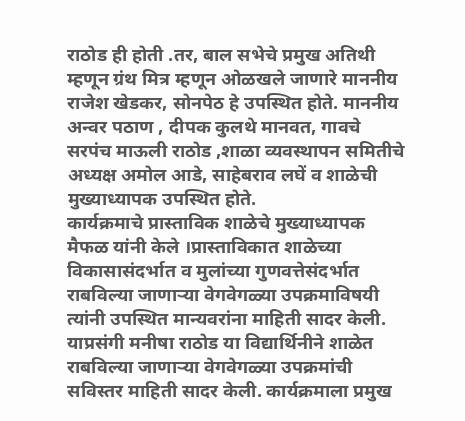राठोड ही होती .तर, बाल सभेचे प्रमुख अतिथी म्हणून ग्रंथ मित्र म्हणून ओळखले जाणारे माननीय राजेश खेडकर, सोनपेठ हे उपस्थित होते. माननीय अन्वर पठाण , दीपक कुलथे मानवत, गावचे सरपंच माऊली राठोड ,शाळा व्यवस्थापन समितीचे अध्यक्ष अमोल आडे, साहेबराव लघें व शाळेची मुख्याध्यापक उपस्थित होते.
कार्यक्रमाचे प्रास्ताविक शाळेचे मुख्याध्यापक मैफळ यांनी केले ।प्रास्ताविकात शाळेच्या विकासासंदर्भात व मुलांच्या गुणवत्तेसंदर्भात राबविल्या जाणाऱ्या वेगवेगळ्या उपक्रमाविषयी त्यांनी उपस्थित मान्यवरांना माहिती सादर केली.
याप्रसंगी मनीषा राठोड या विद्यार्थिनीने शाळेत राबविल्या जाणाऱ्या वेगवेगळ्या उपक्रमांची सविस्तर माहिती सादर केली. कार्यक्रमाला प्रमुख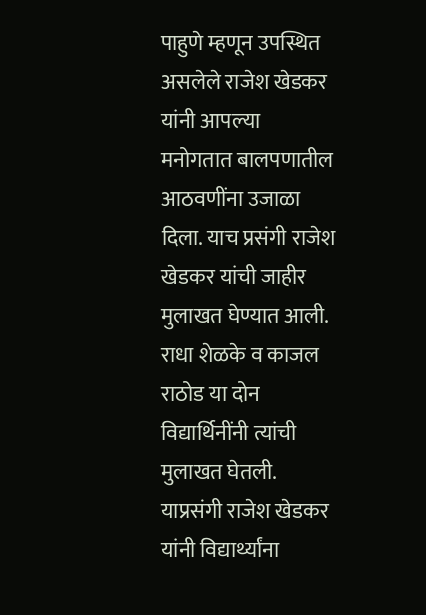पाहुणे म्हणून उपस्थित असलेले राजेश खेडकर यांनी आपल्या मनोगतात बालपणातील आठवणींना उजाळा दिला. याच प्रसंगी राजेश खेडकर यांची जाहीर मुलाखत घेण्यात आली. राधा शेळके व काजल राठोड या दोन विद्यार्थिनींनी त्यांची मुलाखत घेतली.
याप्रसंगी राजेश खेडकर यांनी विद्यार्थ्यांना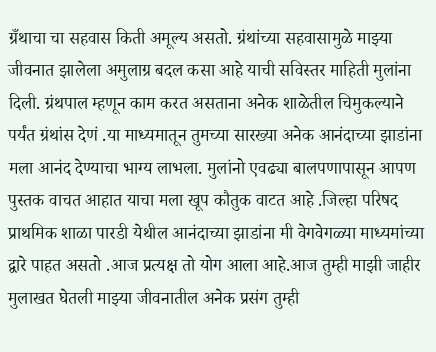ग्रँथाचा चा सहवास किती अमूल्य असतो. ग्रंथांच्या सहवासामुळे माझ्या जीवनात झालेला अमुलाग्र बदल कसा आहे याची सविस्तर माहिती मुलांना दिली. ग्रंथपाल म्हणून काम करत असताना अनेक शाळेतील चिमुकल्याने पर्यंत ग्रंथांस देणं .या माध्यमातून तुमच्या सारख्या अनेक आनंदाच्या झाडांना मला आनंद देण्याचा भाग्य लाभला. मुलांनो एवढ्या बालपणापासून आपण पुस्तक वाचत आहात याचा मला खूप कौतुक वाटत आहे .जिल्हा परिषद प्राथमिक शाळा पारडी येथील आनंदाच्या झाडांना मी वेगवेगळ्या माध्यमांच्या द्वारे पाहत असतो .आज प्रत्यक्ष तो योग आला आहे.आज तुम्ही माझी जाहीर मुलाखत घेतली माझ्या जीवनातील अनेक प्रसंग तुम्ही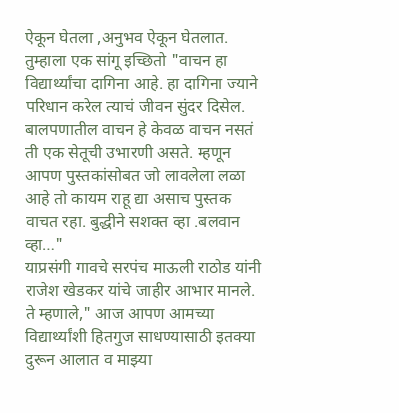ऐकून घेतला ,अनुभव ऐकून घेतलात. तुम्हाला एक सांगू इच्छितो "वाचन हा विद्यार्थ्यांचा दागिना आहे. हा दागिना ज्याने परिधान करेल त्याचं जीवन सुंदर दिसेल. बालपणातील वाचन हे केवळ वाचन नसतं ती एक सेतूची उभारणी असते. म्हणून आपण पुस्तकांसोबत जो लावलेला लळा आहे तो कायम राहू द्या असाच पुस्तक वाचत रहा. बुद्धीने सशक्त व्हा .बलवान व्हा…"
याप्रसंगी गावचे सरपंच माऊली राठोड यांनी राजेश खेडकर यांचे जाहीर आभार मानले. ते म्हणाले," आज आपण आमच्या विद्यार्थ्यांशी हितगुज साधण्यासाठी इतक्या दुरून आलात व माझ्या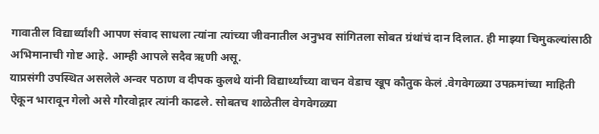गावातील विद्यार्थ्यांशी आपण संवाद साधला त्यांना त्यांच्या जीवनातील अनुभव सांगितला सोबत ग्रंथांचं दान दिलात. ही माझ्या चिमुकल्यांसाठी अभिमानाची गोष्ट आहे. आम्ही आपले सदैव ऋणी असू.
याप्रसंगी उपस्थित असलेले अन्वर पठाण व दीपक कुलथे यांनी विद्यार्थ्यांच्या वाचन वेडाच खूप कौतुक केलं .वेगवेगळ्या उपक्रमांच्या माहिती ऐकून भारावून गेलो असे गौरवोद्गार त्यांनी काढले. सोबतच शाळेतील वेगवेगळ्या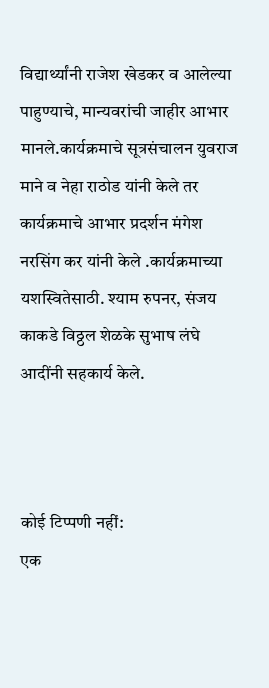विद्यार्थ्यांनी राजेश खेडकर व आलेल्या पाहुण्याचे, मान्यवरांची जाहीर आभार मानले.कार्यक्रमाचे सूत्रसंचालन युवराज माने व नेहा राठोड यांनी केले तर कार्यक्रमाचे आभार प्रदर्शन मंगेश नरसिंग कर यांनी केले .कार्यक्रमाच्या यशस्वितेसाठी. श्याम रुपनर, संजय काकडे विठ्ठल शेळके सुभाष लंघे आदींनी सहकार्य केले.



कोई टिप्पणी नहीं:
एक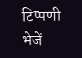टिप्पणी भेजें